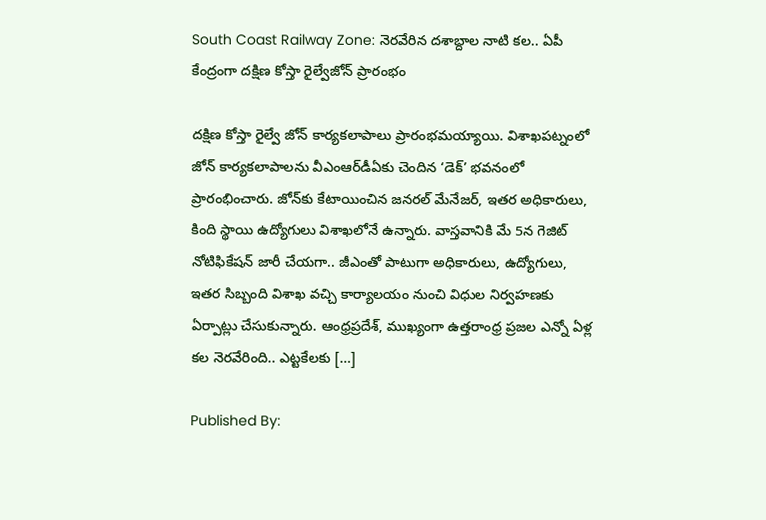South Coast Railway Zone: నెరవేరిన దశాబ్దాల నాటి కల.. ఏపీ కేంద్రంగా దక్షిణ కోస్తా రైల్వేజోన్‌ ప్రారంభం

దక్షిణ కోస్తా రైల్వే జోన్ కార్యకలాపాలు ప్రారంభమయ్యాయి. విశాఖపట్నంలో జోన్ కార్యకలాపాలను వీఎంఆర్‌డీఏకు చెందిన ‘డెక్‌’ భవనంలో ప్రారంభించారు. జోన్‌కు కేటాయించిన జనరల్ మేనేజర్, ఇతర అధికారులు, కింది స్థాయి ఉద్యోగులు విశాఖలోనే ఉన్నారు. వాస్తవానికి మే 5న గెజిట్ నోటిఫికేషన్ జారీ చేయగా.. జీఎంతో పాటుగా అధికారులు, ఉద్యోగులు, ఇతర సిబ్బంది విశాఖ వచ్చి కార్యాలయం నుంచి విధుల నిర్వహణకు ఏర్పాట్లు చేసుకున్నారు. ఆంధ్రప్రదేశ్, ముఖ్యంగా ఉత్తరాంధ్ర ప్రజల ఎన్నో ఏళ్ల కల నెరవేరింది.. ఎట్టకేలకు […]

Published By: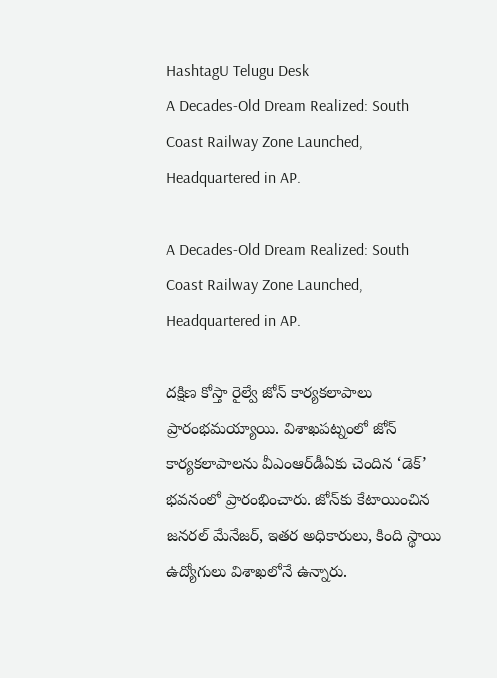HashtagU Telugu Desk
A Decades-Old Dream Realized: South Coast Railway Zone Launched, Headquartered in AP.

A Decades-Old Dream Realized: South Coast Railway Zone Launched, Headquartered in AP.

దక్షిణ కోస్తా రైల్వే జోన్ కార్యకలాపాలు ప్రారంభమయ్యాయి. విశాఖపట్నంలో జోన్ కార్యకలాపాలను వీఎంఆర్‌డీఏకు చెందిన ‘డెక్‌’ భవనంలో ప్రారంభించారు. జోన్‌కు కేటాయించిన జనరల్ మేనేజర్, ఇతర అధికారులు, కింది స్థాయి ఉద్యోగులు విశాఖలోనే ఉన్నారు.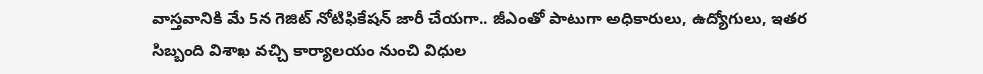వాస్తవానికి మే 5న గెజిట్ నోటిఫికేషన్ జారీ చేయగా.. జీఎంతో పాటుగా అధికారులు, ఉద్యోగులు, ఇతర సిబ్బంది విశాఖ వచ్చి కార్యాలయం నుంచి విధుల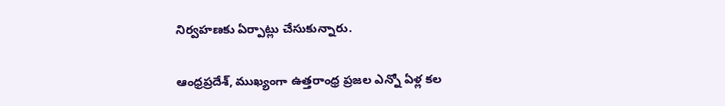నిర్వహణకు ఏర్పాట్లు చేసుకున్నారు.

ఆంధ్రప్రదేశ్, ముఖ్యంగా ఉత్తరాంధ్ర ప్రజల ఎన్నో ఏళ్ల కల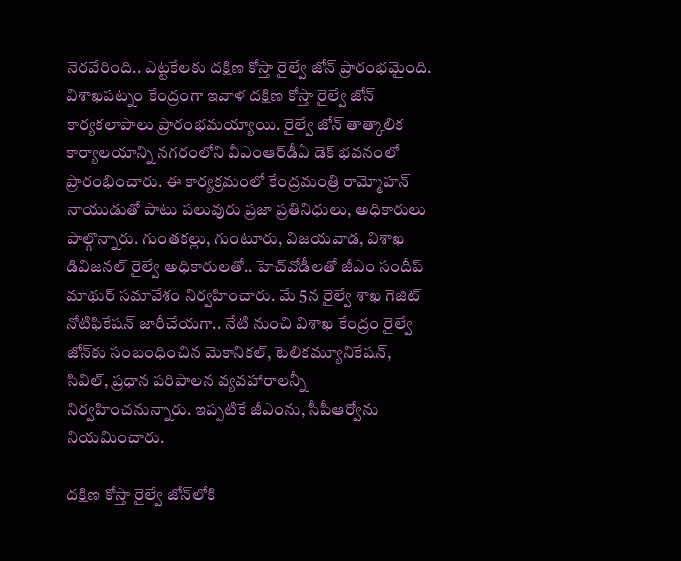నెరవేరింది.. ఎట్టకేలకు దక్షిణ కోస్తా రైల్వే జోన్ ప్రారంభమైంది. విశాఖపట్నం కేంద్రంగా ఇవాళ దక్షిణ కోస్తా రైల్వే జోన్ కార్యకలాపాలు ప్రారంభమయ్యాయి. రైల్వే జోన్ తాత్కాలిక కార్యాలయాన్ని నగరంలోని వీఎంఆర్‌డీఏ డెక్‌ భవనంలో ప్రారంభించారు. ఈ కార్యక్రమంలో కేంద్రమంత్రి రామ్మోహన్ నాయుడుతో పాటు పలువురు ప్రజా ప్రతినిధులు, అధికారులు పాల్గొన్నారు. గుంతకల్లు, గుంటూరు, విజయవాడ, విశాఖ డివిజనల్‌ రైల్వే అధికారులతో.. హెచ్‌వోడీలతో జీఎం సందీప్‌ మాథుర్ సమావేశం నిర్వహించారు. మే 5న రైల్వే శాఖ గెజిట్ నోటిఫికేషన్ జారీచేయగా.. నేటి నుంచి విశాఖ కేంద్రం రైల్వే జోన్‌కు సంబంధించిన మెకానికల్, టెలికమ్యూనికేషన్, సివిల్, ప్రధాన పరిపాలన వ్యవహారాలన్నీ నిర్వహించనున్నారు. ఇప్పటికే జీఎంను, సీపీఆర్వోను నియమించారు.

దక్షిణ కోస్తా రైల్వే జోన్‌లోకి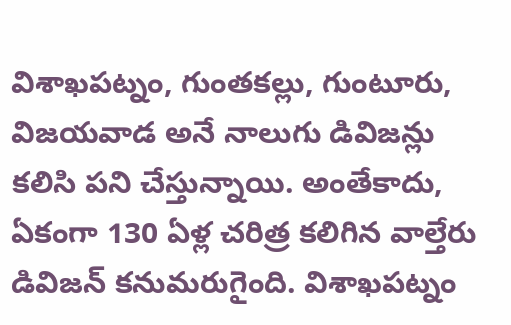విశాఖపట్నం, గుంతకల్లు, గుంటూరు, విజయవాడ అనే నాలుగు డివిజన్లు కలిసి పని చేస్తున్నాయి. అంతేకాదు, ఏకంగా 130 ఏళ్ల చరిత్ర కలిగిన వాల్తేరు డివిజన్ కనుమరుగైంది. విశాఖపట్నం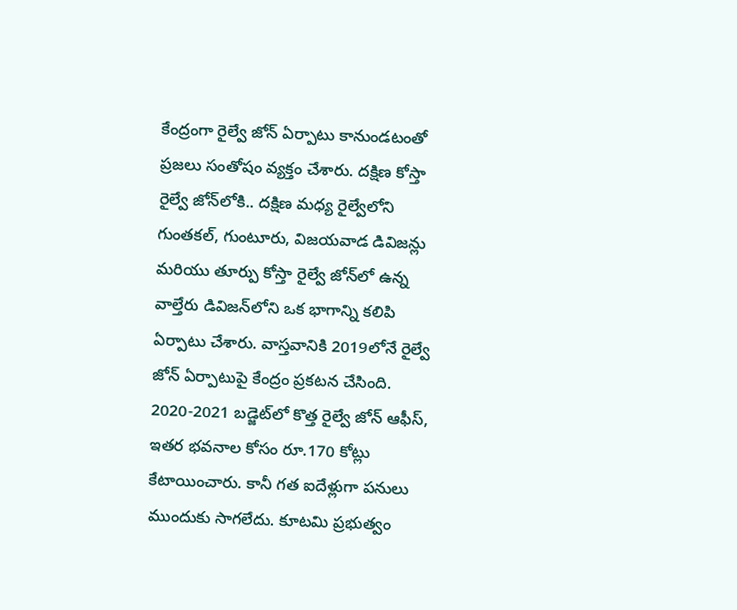కేంద్రంగా రైల్వే జోన్ ఏర్పాటు కానుండటంతో ప్రజలు సంతోషం వ్యక్తం చేశారు. దక్షిణ కోస్తా రైల్వే జోన్‌లోకి.. దక్షిణ మధ్య రైల్వేలోని గుంతకల్, గుంటూరు, విజయవాడ డివిజన్లు మరియు తూర్పు కోస్తా రైల్వే జోన్‌లో ఉన్న వాల్తేరు డివిజన్‌లోని ఒక భాగాన్ని కలిపి ఏర్పాటు చేశారు. వాస్తవానికి 2019లోనే రైల్వే జోన్ ఏర్పాటుపై కేంద్రం ప్రకటన చేసింది. 2020-2021 బడ్జెట్‌లో కొత్త రైల్వే జోన్ ఆఫీస్, ఇతర భవనాల కోసం రూ.170 కోట్లు కేటాయించారు. కానీ గత ఐదేళ్లుగా పనులు ముందుకు సాగలేదు. కూటమి ప్రభుత్వం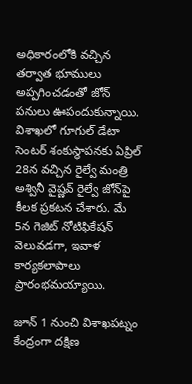అధికారంలోకి వచ్చిన తర్వాత భూములు అప్పగించడంతో జోన్ పనులు ఊపందుకున్నాయి. విశాఖలో గూగుల్ డేటా సెంటర్ శంకుస్థాపనకు ఏప్రిల్ 28న వచ్చిన రైల్వే మంత్రి అశ్వినీ వైష్ణవ్ రైల్వే జోన్‌పై కీలక ప్రకటన చేశారు. మే 5న గెజిట్ నోటిఫికేషన్ వెలువడగా, ఇవాళ కార్యకలాపాలు ప్రారంభమయ్యాయి.

జూన్ 1 నుంచి విశాఖపట్నం కేంద్రంగా దక్షిణ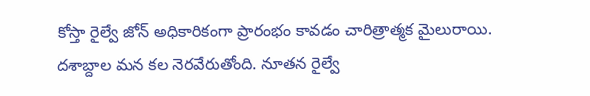కోస్తా రైల్వే జోన్ అధికారికంగా ప్రారంభం కావడం చారిత్రాత్మక మైలురాయి. దశాబ్దాల మన కల నెరవేరుతోంది. నూతన రైల్వే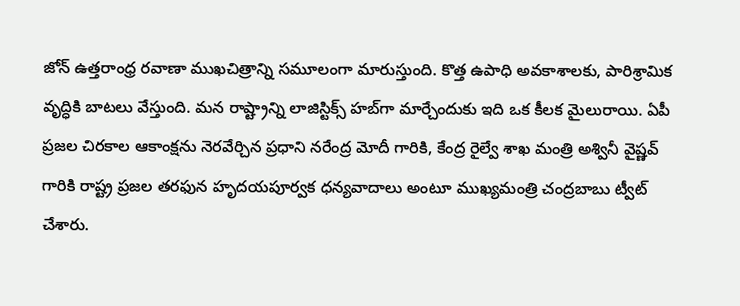జోన్ ఉత్తరాంధ్ర రవాణా ముఖచిత్రాన్ని సమూలంగా మారుస్తుంది. కొత్త ఉపాధి అవకాశాలకు, పారిశ్రామిక వృద్ధికి బాటలు వేస్తుంది. మన రాష్ట్రాన్ని లాజిస్టిక్స్ హబ్‌గా మార్చేందుకు ఇది ఒక కీలక మైలురాయి. ఏపీ ప్రజల చిరకాల ఆకాంక్షను నెరవేర్చిన ప్రధాని నరేంద్ర మోదీ గారికి, కేంద్ర రైల్వే శాఖ మంత్రి అశ్వినీ వైష్ణవ్ గారికి రాష్ట్ర ప్రజల తరఫున హృదయపూర్వక ధన్యవాదాలు అంటూ ముఖ్యమంత్రి చంద్రబాబు ట్వీట్ చేశారు.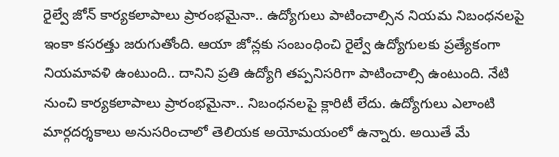రైల్వే జోన్ కార్యకలాపాలు ప్రారంభమైనా.. ఉద్యోగులు పాటించాల్సిన నియమ నిబంధనలపై ఇంకా కసరత్తు జరుగుతోంది. ఆయా జోన్లకు సంబంధించి రైల్వే ఉద్యోగులకు ప్రత్యేకంగా నియమావళి ఉంటుంది.. దానిని ప్రతి ఉద్యోగి తప్పనిసరిగా పాటించాల్సి ఉంటుంది. నేటి నుంచి కార్యకలాపాలు ప్రారంభమైనా.. నిబంధనలపై క్లారిటీ లేదు. ఉద్యోగులు ఎలాంటి మార్గదర్శకాలు అనుసరించాలో తెలియక అయోమయంలో ఉన్నారు. అయితే మే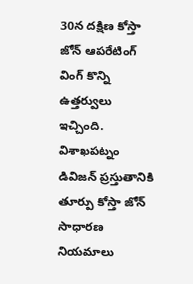30న దక్షిణ కోస్తా జోన్ ఆపరేటింగ్ వింగ్ కొన్ని ఉత్తర్వులు ఇచ్చింది. విశాఖపట్నం డివిజన్ ప్రస్తుతానికి తూర్పు కోస్తా జోన్ సాధారణ నియమాలు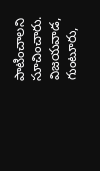పాటించాలని సూచించారు. విజయవాడ, గుంటూరు,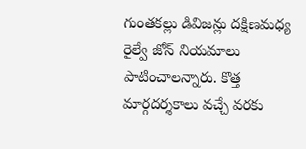గుంతకల్లు డివిజన్లు దక్షిణమధ్య రైల్వే జోన్ నియమాలు పాటించాలన్నారు. కొత్త మార్గదర్శకాలు వచ్చే వరకు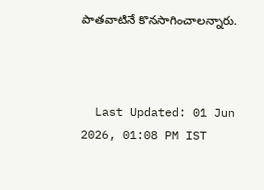పాతవాటినే కొనసాగించాలన్నారు.



  Last Updated: 01 Jun 2026, 01:08 PM IST